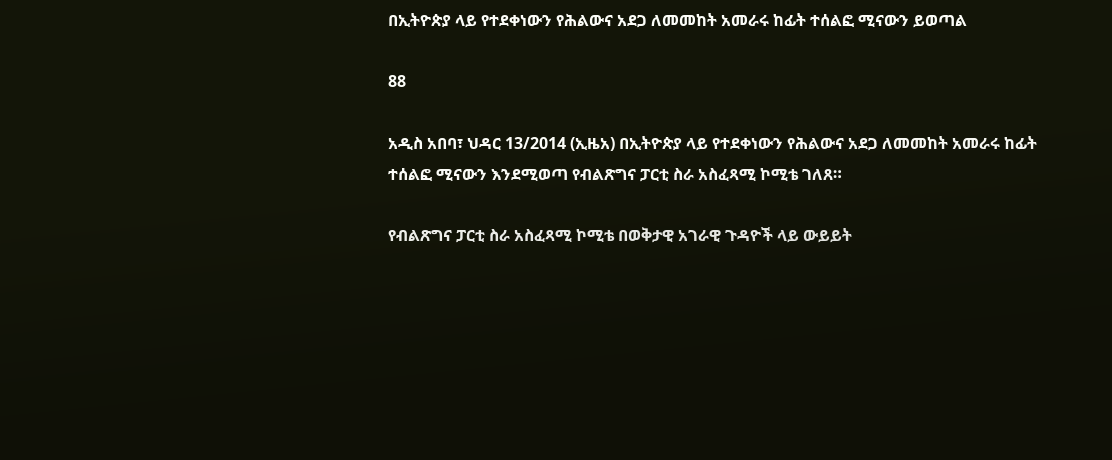በኢትዮጵያ ላይ የተደቀነውን የሕልውና አደጋ ለመመከት አመራሩ ከፊት ተሰልፎ ሚናውን ይወጣል

88

አዲስ አበባ፣ ህዳር 13/2014 (ኢዜአ) በኢትዮጵያ ላይ የተደቀነውን የሕልውና አደጋ ለመመከት አመራሩ ከፊት ተሰልፎ ሚናውን እንደሚወጣ የብልጽግና ፓርቲ ስራ አስፈጻሚ ኮሚቴ ገለጸ።

የብልጽግና ፓርቲ ስራ አስፈጻሚ ኮሚቴ በወቅታዊ አገራዊ ጉዳዮች ላይ ውይይት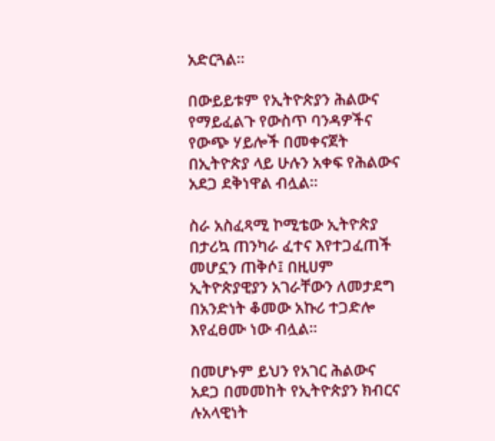አድርጓል።

በውይይቱም የኢትዮጵያን ሕልውና የማይፈልጉ የውስጥ ባንዳዎችና የውጭ ሃይሎች በመቀናጀት በኢትዮጵያ ላይ ሁሉን አቀፍ የሕልውና አደጋ ደቅነዋል ብሏል።

ስራ አስፈጻሚ ኮሚቴው ኢትዮጵያ በታሪኳ ጠንካራ ፈተና እየተጋፈጠች መሆኗን ጠቅሶ፤ በዚሀም ኢትዮጵያዊያን አገራቸውን ለመታደግ በአንድነት ቆመው አኩሪ ተጋድሎ እየፈፀሙ ነው ብሏል።

በመሆኑም ይህን የአገር ሕልውና አደጋ በመመከት የኢትዮጵያን ክብርና ሉአላዊነት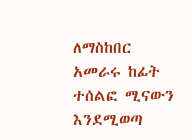ለማስከበር አመራሩ ከፊት ተሰልፎ ሚናውን እንደሚወጣ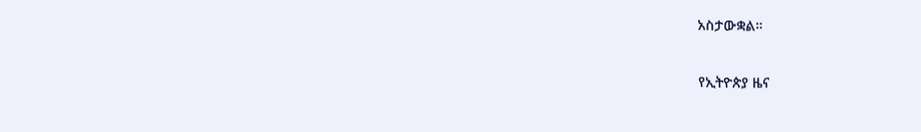አስታውቋል።

የኢትዮጵያ ዜና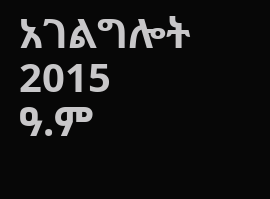አገልግሎት
2015
ዓ.ም